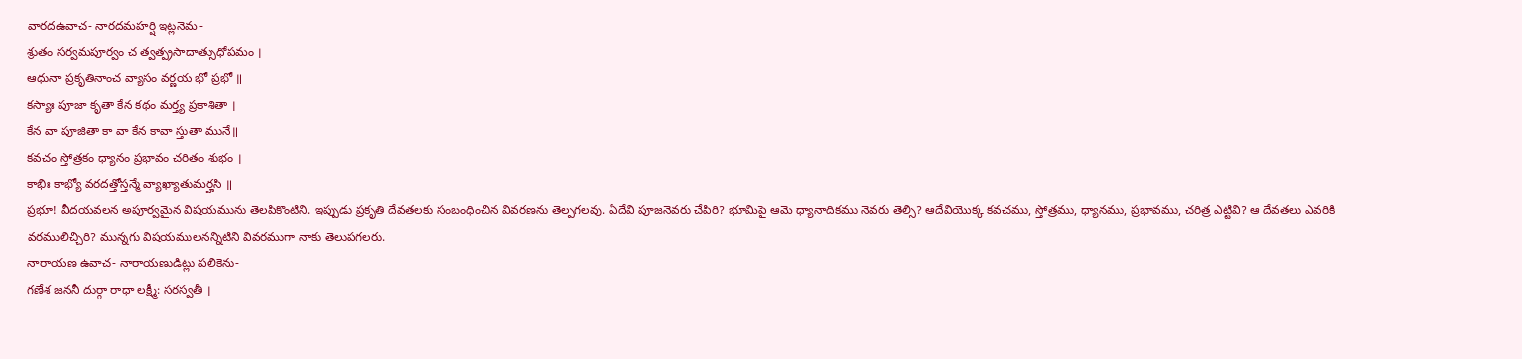వారదఉవాచ- నారదమహర్షి ఇట్లనెమ-
శ్రుతం సర్వమపూర్వం చ త్వత్ప్రసాదాత్సుధోపమం ।
ఆధునా ప్రకృతినాంచ వ్యాసం వర్ణయ భో ప్రభో ॥
కస్యాః పూజా కృతా కేన కథం మర్త్య ప్రకాశితా ।
కేన వా పూజితా కా వా కేన కావా స్తుతా మునే॥
కవచం స్తోత్రకం ధ్యానం ప్రభావం చరితం శుభం ।
కాభిః కాభ్యో వరదత్తోస్తన్మే వ్యాఖ్యాతుమర్హసి ॥
ప్రభూ! వీదయవలన అపూర్వమైన విషయమును తెలపికొంటిని. ఇప్పుడు ప్రకృతి దేవతలకు సంబంధించిన వివరణను తెల్పగలవు. ఏదేవి పూజనెవరు చేపిరి? భూమిపై ఆమె ధ్యానాదికము నెవరు తెల్సి? ఆదేవియొక్క కవచము, స్తోత్రము, ధ్యానము, ప్రభావము, చరిత్ర ఎట్టివి? ఆ దేవతలు ఎవరికి వరములిచ్చిరి? మున్నగు విషయములనన్నిటిని వివరముగా నాకు తెలుపగలరు.
నారాయణ ఉవాచ- నారాయణుడిట్లు పలికెను-
గణేశ జననీ దుర్గా రాధా లక్ష్మీ: సరస్వతీ ।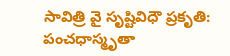సావిత్రి వై సృష్టివిధౌ ప్రకృతి: పంచధాస్మృతా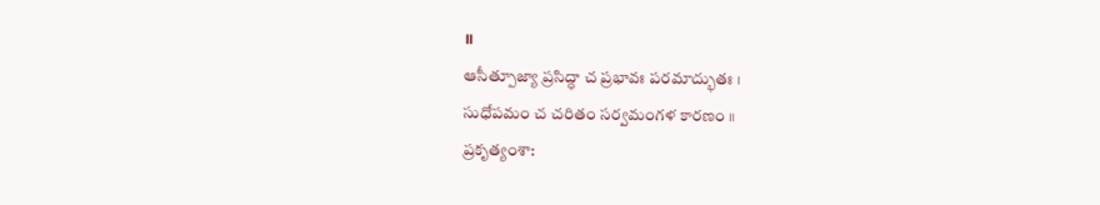॥
ఆసీత్పూజ్యా ప్రసిద్ధా చ ప్రభావః పరమాద్భుతః ।
సుధోపమం చ చరితం సర్వమంగళ కారణం ॥
ప్రకృత్యంశా: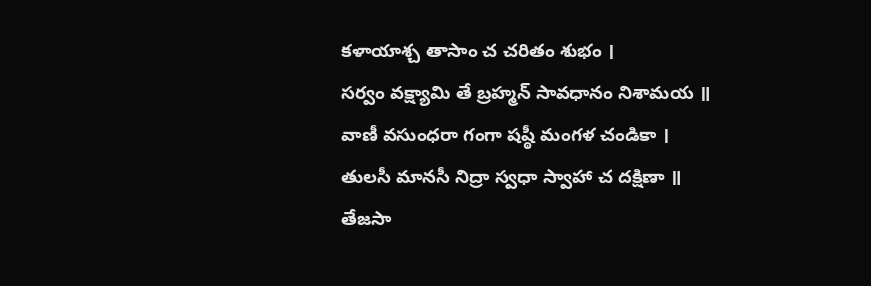కళాయాశ్చ తాసాం చ చరితం శుభం ।
సర్వం వక్ష్యామి తే బ్రహ్మన్ సావధానం నిశామయ ॥
వాణీ వసుంధరా గంగా షష్ఠీ మంగళ చండికా ।
తులసీ మానసీ నిద్రా స్వధా స్వాహా చ దక్షిణా ॥
తేజసా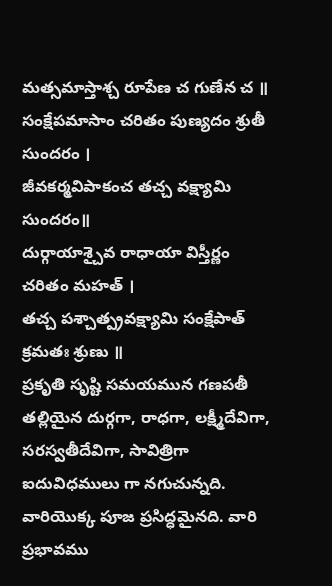మత్సమాస్తాశ్చ రూపేణ చ గుణేన చ ॥
సంక్షేపమాసాం చరితం పుణ్యదం శ్రుతీ సుందరం ।
జీవకర్మవిపాకంచ తచ్చ వక్ష్యామి సుందరం॥
దుర్గాయాశ్చైవ రాధాయా విస్తీర్ణం చరితం మహత్ ।
తచ్చ పశ్చాత్ప్రవక్ష్యామి సంక్షేపాత్ క్రమతః శ్రుణు ॥
ప్రకృతి సృష్టి సమయమున గణపతీ తల్లియైన దుర్గగా, రాధగా, లక్ష్మీదేవిగా, సరస్వతీదేవిగా, సావిత్రిగా ఐదువిధములు గా నగుచున్నది. వారియొక్క పూజ ప్రసిద్ధమైనది. వారి ప్రభావము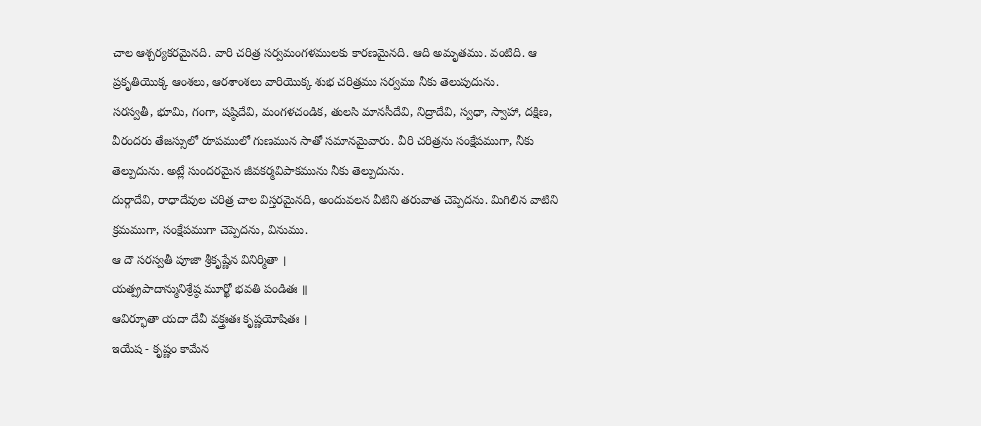చాల ఆశ్చర్యకరమైనది. వారి చరిత్ర సర్వమంగళములకు కారణమైనది. ఆది అమృతము. వంటిది. ఆ ప్రకృతియొక్క ఆంశలు, ఆరశాంశలు వారియొక్క శుభ చరిత్రము సర్వము నీకు తెలుపుదును.
సరస్వతీ, భూమి, గంగా, షష్ఠిదేవి, మంగళచండిక, తులసి మానసీదేవి, నిద్రాదేవి, స్వధా, స్వాహా, దక్షిణ, వీరందరు తేజస్సులో రూపములో గుణమున సాతో సమానమైవారు. వీరి చరిత్రను సంక్షేపముగా, నీకు తెల్పుదును. అట్లే సుందరమైన జీవకర్మవిపాకమును నీకు తెల్పుదును.
దుర్గాదేవి, రాధాదేవుల చరిత్ర చాల విస్తరమైనది, అందువలన వీటిని తరువాత చెప్పెదను. మిగిలిన వాటిని క్రమముగా, సంక్షేపముగా చెప్పెదను, వినుము.
ఆ దౌ సరస్వతీ పూజా శ్రీకృష్ణేన వినిర్మితా ।
యత్ప్రపాదాన్మునిశ్రేష్ఠ మూర్ఖో భవతి పండితః ॥
ఆవిర్భూతా యదా దేవీ వక్త్రఃతః కృష్ణయోషితః ।
ఇయేష - కృష్ణం కామేన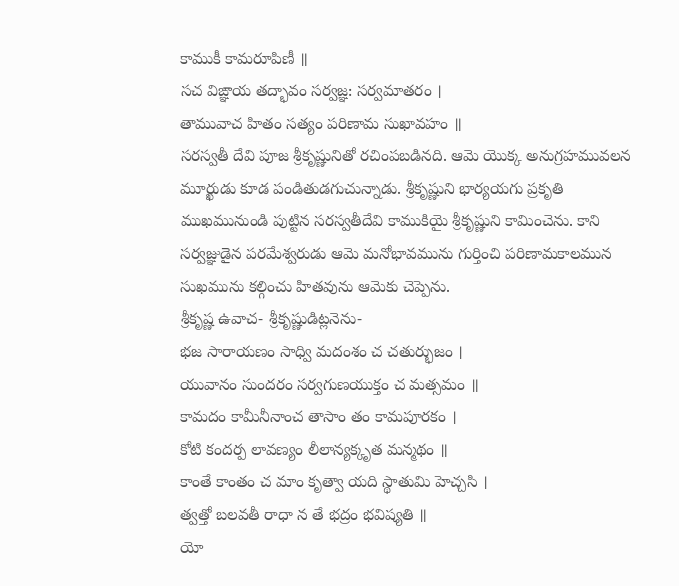కాముకీ కామరూపిణీ ॥
సచ విఙ్ఞాయ తద్భావం సర్వజ్ఞ: సర్వమాతరం ।
తామువాచ హితం సత్యం పరిణామ సుఖావహం ॥
సరస్వతీ దేవి పూజ శ్రీకృష్ణునితో రచింపబడినది. ఆమె యొక్క అనుగ్రహమువలన మూర్ఖుడు కూడ పండితుడగుచున్నాడు. శ్రీకృష్ణుని భార్యయగు ప్రకృతి ముఖమునుండి పుట్టిన సరస్వతీదేవి కాముకియై శ్రీకృష్ణుని కామించెను. కాని సర్వజ్ఞుడైన పరమేశ్వరుడు ఆమె మనోభావమును గుర్తించి పరిణామకాలమున సుఖమును కల్గించు హితవును ఆమెకు చెప్పెను.
శ్రీకృష్ణ ఉవాచ- శ్రీకృష్ణుడిట్లనెను-
భజ సారాయణం సాధ్వి మదంశం చ చతుర్భుజం ।
యువానం సుందరం సర్వగుణయుక్తం చ మత్సమం ॥
కామదం కామీనీనాంచ తాసాం తం కామపూరకం ।
కోటి కందర్ప లావణ్యం లీలాన్యక్కృత మన్మథం ॥
కాంతే కాంతం చ మాం కృత్వా యది స్థాతుమి హెచ్చసి ।
త్వత్తో బలవతీ రాధా న తే భద్రం భవిష్యతి ॥
యో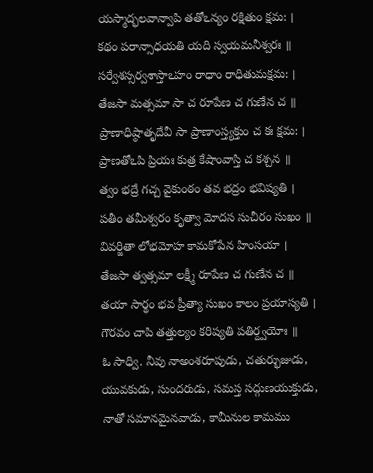యస్మాద్భలవాన్వాపి తతోఽన్యం రక్షితుం క్షమ: ।
కథం పరాన్సాధయతి యది స్వయమనీశ్వరః ॥
సర్వేశస్సర్వశాస్తాఽహం రాధాం రాధితుమక్షమ: ।
తేజసా మత్సమా సా చ రూపేణ చ గుణేన చ ॥
ప్రాణాధిష్ఠాతృదేవీ సా ప్రాణాంస్త్యక్తుం చ కః క్షమ: ।
ప్రాణతోఽపి ప్రియః కుత్ర కేషాంవాస్తి చ కశ్చన ॥
త్వం భద్రే గచ్చ వైకుంఠం తవ భద్రం భవిష్యతి ।
పతీం తమీశ్వరం కృత్వా మోదస సుచీరం సుఖం ॥
వివర్జితా లోభమోహ కామకోపేన హింసయా ।
తేజసా త్వత్సమా లక్ష్మీ రూపేణ చ గుణేన చ ॥
తయా సార్థం భవ ప్రీత్యా సుఖం కాలం ప్రయాస్యతి ।
గౌరవం చాపి తత్తుల్యం కరిష్యతి పతిర్ద్వయోః ॥
ఓ సాధ్వి. నీవు నాఅంశరూపుడు, చతుర్భుజుడు, యువకుడు, సుందరుడు, సమస్త సద్గుణయుక్తుడు, నాతో సమానమైనవాడు, కామీనుల కామము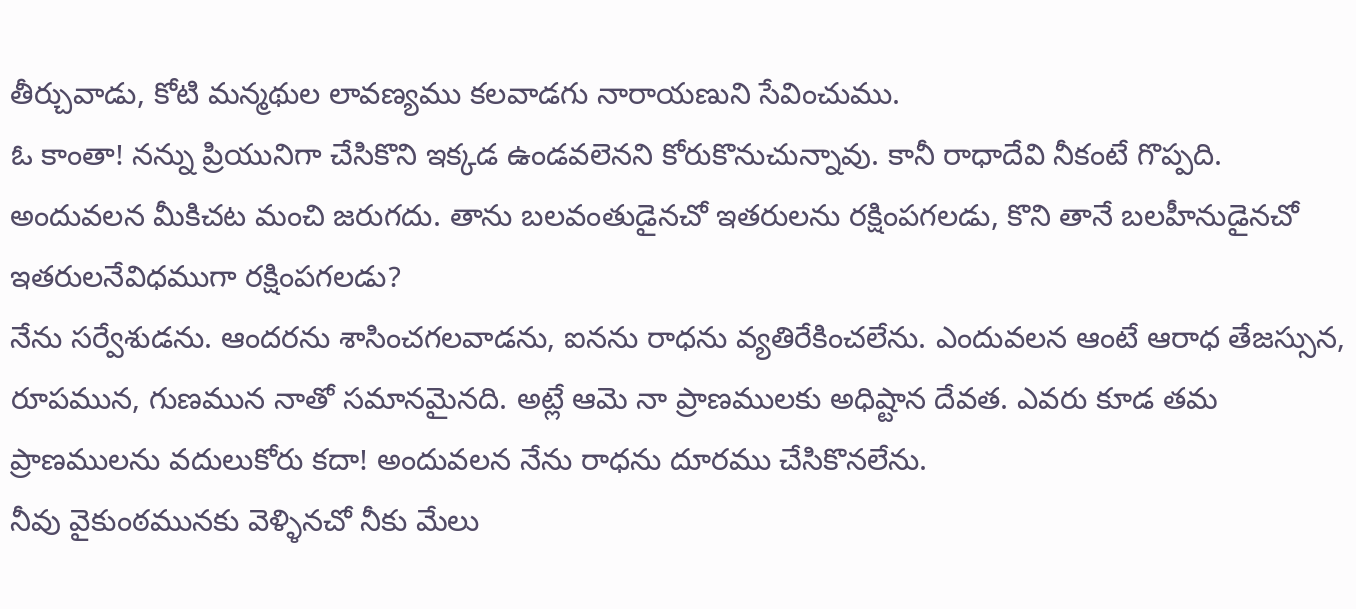తీర్చువాడు, కోటి మన్మథుల లావణ్యము కలవాడగు నారాయణుని సేవించుము.
ఓ కాంతా! నన్ను ప్రియునిగా చేసికొని ఇక్కడ ఉండవలెనని కోరుకొనుచున్నావు. కానీ రాధాదేవి నీకంటే గొప్పది. అందువలన మీకిచట మంచి జరుగదు. తాను బలవంతుడైనచో ఇతరులను రక్షింపగలడు, కొని తానే బలహీనుడైనచో ఇతరులనేవిధముగా రక్షింపగలడు?
నేను సర్వేశుడను. ఆందరను శాసించగలవాడను, ఐనను రాధను వ్యతిరేకించలేను. ఎందువలన ఆంటే ఆరాధ తేజస్సున, రూపమున, గుణమున నాతో సమానమైనది. అట్లే ఆమె నా ప్రాణములకు అధిష్టాన దేవత. ఎవరు కూడ తమ ప్రాణములను వదులుకోరు కదా! అందువలన నేను రాధను దూరము చేసికొనలేను.
నీవు వైకుంఠమునకు వెళ్ళినచో నీకు మేలు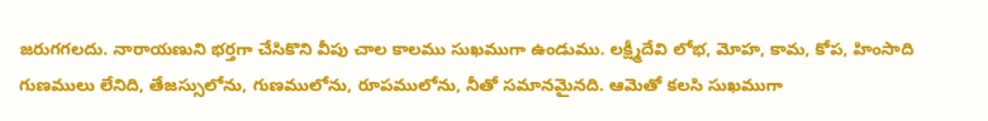జరుగగలదు. నారాయణుని భర్తగా చేసికొని వీపు చాల కాలము సుఖముగా ఉండుము. లక్ష్మీదేవి లోభ, మోహ, కామ, కోప, హింసాది గుణములు లేనిది, తేజస్సులోను, గుణములోను, రూపములోను, నీతో సమానమైనది. ఆమెతో కలసి సుఖముగా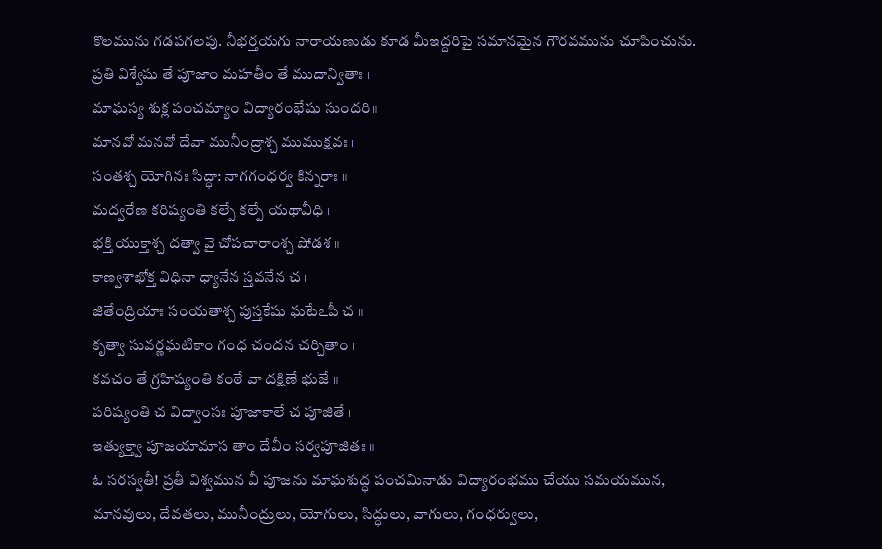కొలమును గడపగలపు. నీభర్తయగు నారాయణుడు కూడ మీఇద్దరిపై సమానమైన గౌరవమును చూపించును.
ప్రతి విశ్వేషు తే పూజాం మహతీం తే ముదాన్వితాః ।
మాఘస్య శుక్ల పంచమ్యాం విద్యారంభేషు సుందరి॥
మానవో మనవో దేవా మునీంద్రాశ్చ ముముక్షవః ।
సంతశ్చ యోగినః సిద్ధా: నాగగంధర్వ కిన్నరాః ॥
మద్వరేణ కరిష్యంతి కల్పే కల్పే యథావీధి ।
భక్తి యుక్తాశ్చ దత్వా వై చోపచారాంశ్చ షోడశ ॥
కాణ్వశాఖోక్త విధినా ధ్యానేన స్తవనేన చ ।
జితేంద్రియాః సంయతాశ్చ పుస్తకేషు ఘటేఽపీ చ ॥
కృత్వా సువర్ణఘటికాం గంధ చందన చర్చితాం ।
కవచం తే గ్రహిష్యంతి కంఠే వా దక్షిణే భుజే ॥
పరిష్యంతి చ విద్వాంసః పూజాకాలే చ పూజితే ।
ఇత్యుక్త్వా పూజయామాస తాం దేవీం సర్వపూజితః ॥
ఓ సరస్వతీ! ప్రతీ విశ్వమున వీ పూజను మాఘశుద్ధ పంచమినాడు విద్యారంభము చేయు సమయమున, మానవులు, దేవతలు, మునీంద్రులు, యోగులు, సిద్ధులు, వాగులు, గంధర్వులు,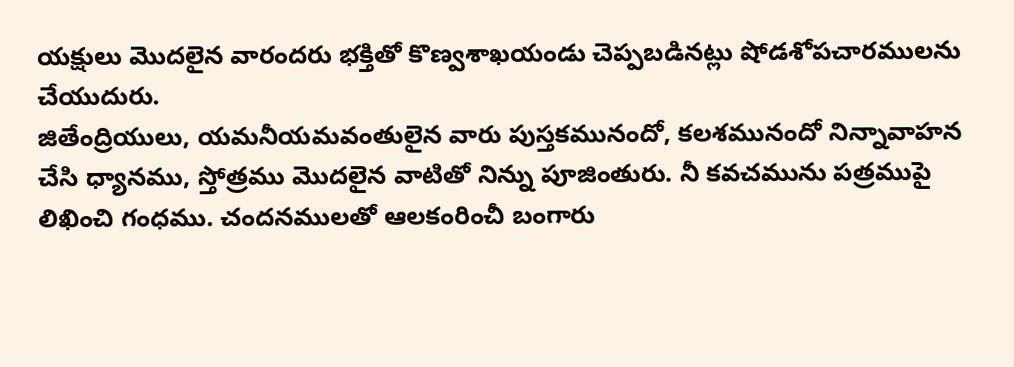యక్షులు మొదలైన వారందరు భక్తితో కొణ్వశాఖయండు చెప్పబడినట్లు షోడశోపచారములను చేయుదురు.
జితేంద్రియులు, యమనీయమవంతులైన వారు పుస్తకమునందో, కలశమునందో నిన్నావాహన చేసి ధ్యానము, స్తోత్రము మొదలైన వాటితో నిన్ను పూజింతురు. నీ కవచమును పత్రముపై లిఖించి గంధము. చందనములతో ఆలకంరించీ బంగారు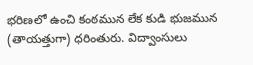భరిణలో ఉంచి కంఠమున లేక కుడి భుజమున (తాయత్తుగా) ధరింతురు. విద్వాంసులు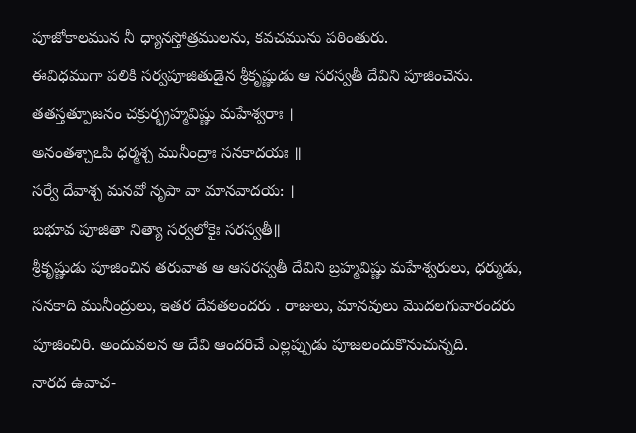పూజోకాలమున నీ ధ్యానస్తోత్రములను, కవచమును పఠింతురు.
ఈవిధముగా పలికి సర్వపూజితుడైన శ్రీకృష్ణుడు ఆ సరస్వతీ దేవిని పూజించెను.
తతస్తత్పూజనం చక్రుర్భ్రహ్మవిష్ణు మహేశ్వరాః ।
అనంతశ్చాఽపి ధర్మశ్చ మునీంద్రాః సనకాదయః ॥
సర్వే దేవాశ్చ మనవో నృపా వా మానవాదయ: ।
బభూవ పూజితా నిత్యా సర్వలోకైః సరస్వతీ॥
శ్రీకృష్ణుడు పూజించిన తరువాత ఆ ఆసరస్వతీ దేవిని బ్రహ్మవిష్ణు మహేశ్వరులు, ధర్ముడు, సనకాది మునీంద్రులు, ఇతర దేవతలందరు . రాజులు, మానవులు మొదలగువారందరు పూజించిరి. అందువలన ఆ దేవి ఆందరిచే ఎల్లప్పుడు పూజలందుకొనుచున్నది.
నారద ఉవాచ-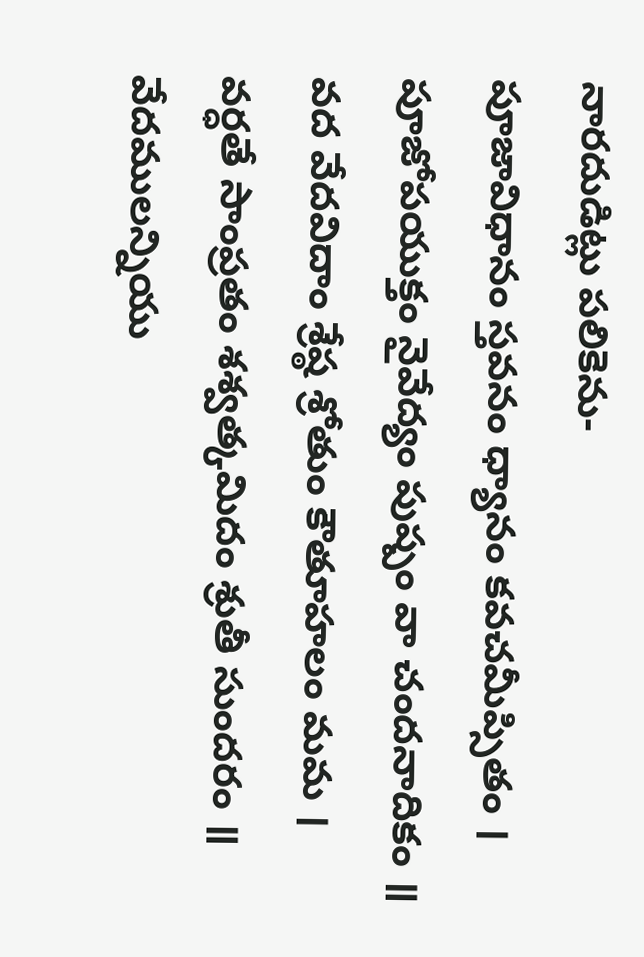నారదుడిట్లు పలికెను-
పూజావిధానం స్తవనం ధ్యానం కవచమీప్సితం ।
పూజోపయుక్తం నైవేద్యం పుష్పం వా చందనాదికం ॥
వద వేదవిదాం శ్రేష్ఠ శ్రోతుం కౌతూహలం మమ ।
వర్ధతే సాంప్రతం శశ్వత్కమిదం శ్రుతీ సుందరం ॥
వేదములన్నియు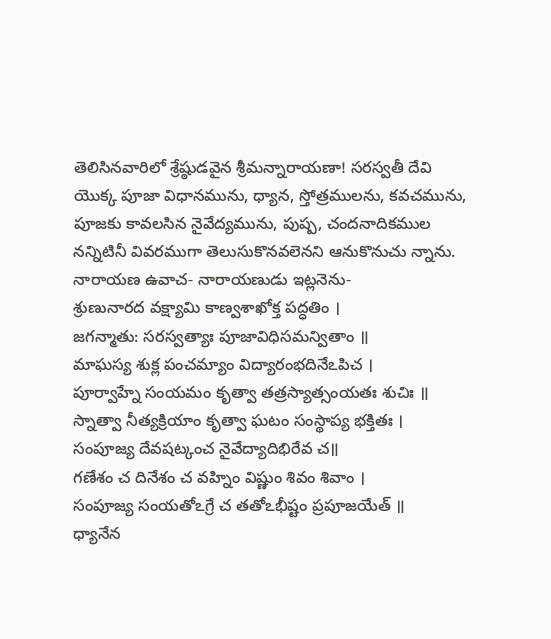తెలిసినవారిలో శ్రేష్ఠుడవైన శ్రీమన్నారాయణా! సరస్వతీ దేవి యొక్క పూజా విధానమును, ధ్యాన, స్తోత్రములను, కవచమును, పూజకు కావలసిన నైవేద్యమును, పుష్ప, చందనాదికముల నన్నిటినీ వివరముగా తెలుసుకొనవలెనని ఆనుకొనుచు న్నాను.
నారాయణ ఉవాచ- నారాయణుడు ఇట్లనెను-
శ్రుణునారద వక్ష్యామి కాణ్వశాఖోక్త పద్ధతిం ।
జగన్మాతు: సరస్వత్యాః పూజావిధిసమన్వితాం ॥
మాఘస్య శుక్ల పంచమ్యాం విద్యారంభదినేఽపిచ ।
పూర్వాహ్నే సంయమం కృత్వా తత్రస్యాత్సంయతః శుచిః ॥
స్నాత్వా నీత్యక్రియాం కృత్వా ఘటం సంస్థాప్య భక్తితః ।
సంపూజ్య దేవషట్కంచ నైవేద్యాదిభిరేవ చ॥
గణేశం చ దినేశం చ వహ్నిం విష్ణుం శివం శివాం ।
సంపూజ్య సంయతోఽగ్రే చ తతోఽభీష్టం ప్రపూజయేత్ ॥
ధ్యానేన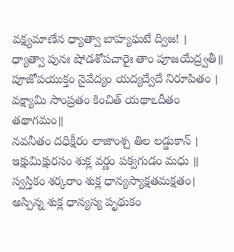వక్ష్యమాణేన ధ్యాత్వా బాహ్యఘటే ద్విజ! ।
ధ్యాత్వా పునః షోడశోపచారైః తాం పూజయేద్ర్వతీ॥
పూజోపయుక్తం నైవేద్యం యద్యద్వేదే నిరూపితం ।
వక్ష్యామి సాంప్రతం కించిత్ యథాఽదీతం తథాగమం॥
నవనీతం దధిక్షీరం లాజాంశ్చ తిల లడ్డుకాన్ ।
ఇక్షుమిక్షురసం శుక్ల వర్ణం పక్వగుడం మధు ॥
స్వస్తికం శర్కరాం శుక్ల ధాన్యస్యాక్షతమక్షతం।
అస్పిన్న శుక్ల ధాన్యస్య పృథుకం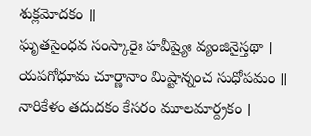శుక్లమోదకం ॥
ఘృతసైంధవ సంస్కారైః హవీష్యైః వ్యంజినైస్తథా ।
యపగోధూమ చూర్ణానాం మిష్టాన్నంచ సుధోపమం ॥
నారికేళం తదుదకం కేసరం మూలమార్ద్రకం ।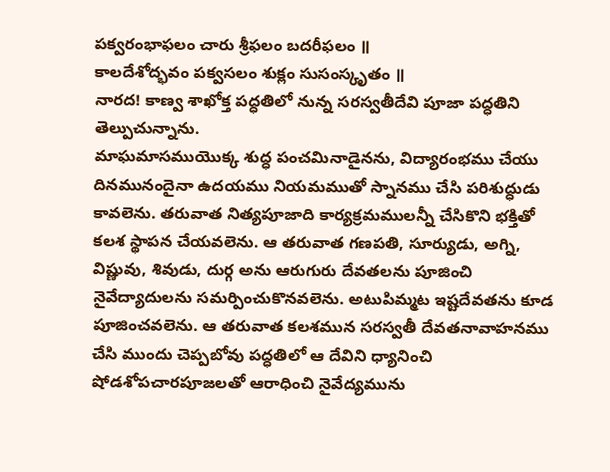పక్వరంభాఫలం చారు శ్రీఫలం బదరీఫలం ॥
కాలదేశోద్భవం పక్వసలం శుక్లం సుసంస్కృతం ॥
నారద! కాణ్వ శాఖోక్త పద్ధతిలో నున్న సరస్వతీదేవి పూజా పద్ధతిని తెల్పుచున్నాను.
మాఘమాసముయొక్క శుద్ధ పంచమినాడైనను, విద్యారంభము చేయు దినమునందైనా ఉదయము నియమముతో స్నానము చేసి పరిశుద్ధుడు కావలెను. తరువాత నిత్యపూజాది కార్యక్రమములన్నీ చేసికొని భక్తితో కలశ స్థాపన చేయవలెను. ఆ తరువాత గణపతి, సూర్యుడు, అగ్ని, విష్ణువు, శివుడు, దుర్గ అను ఆరుగురు దేవతలను పూజించి నైవేద్యాదులను సమర్పించుకొనవలెను. అటుపిమ్మట ఇష్టదేవతను కూడ పూజించవలెను. ఆ తరువాత కలశమున సరస్వతీ దేవతనావాహనము చేసి ముందు చెప్పబోవు పద్ధతిలో ఆ దేవిని ధ్యానించి షోడశోపచారపూజలతో ఆరాధించి నైవేద్యమును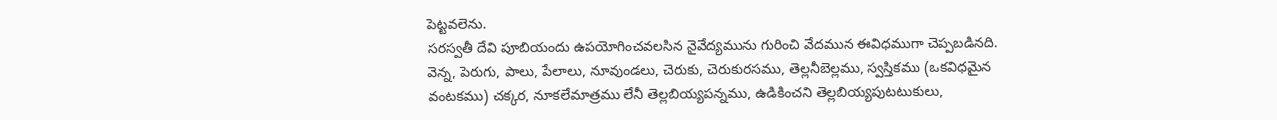పెట్టవలెను.
సరస్వతీ దేవి పూబియందు ఉపయోగించవలసిన నైవేద్యమును గురించి వేదమున ఈవిధముగా చెప్పబడినది.
వెన్న, పెరుగు, పాలు, పేలాలు, నూవుండలు, చెరుకు, చెరుకురసము, తెల్లనీబెల్లము, స్వస్తికము (ఒకవిధమైన వంటకము) చక్కర, నూకలేమాత్రము లేనీ తెల్లబియ్యపన్నము, ఉడికించని తెల్లబియ్యపుటటుకులు,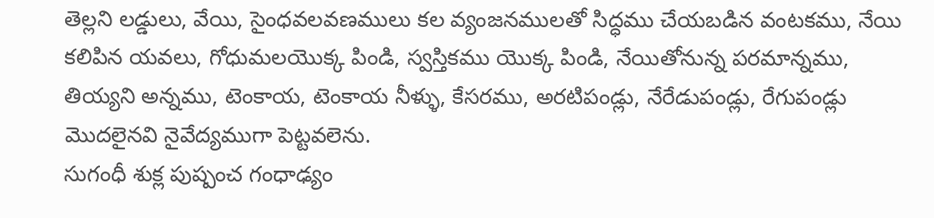తెల్లని లడ్డులు, వేయి, సైంధవలవణములు కల వ్యంజనములతో సిద్ధము చేయబడిన వంటకము, నేయి కలిపిన యవలు, గోధుమలయొక్క పిండి, స్వస్తికము యొక్క పిండి, నేయితోనున్న పరమాన్నము, తియ్యని అన్నము, టెంకాయ, టెంకాయ నీళ్ళు, కేసరము, అరటిపండ్లు, నేరేడుపండ్లు, రేగుపండ్లు మొదలైనవి నైవేద్యముగా పెట్టవలెను.
సుగంధీ శుక్ల పుష్పంచ గంధాఢ్యం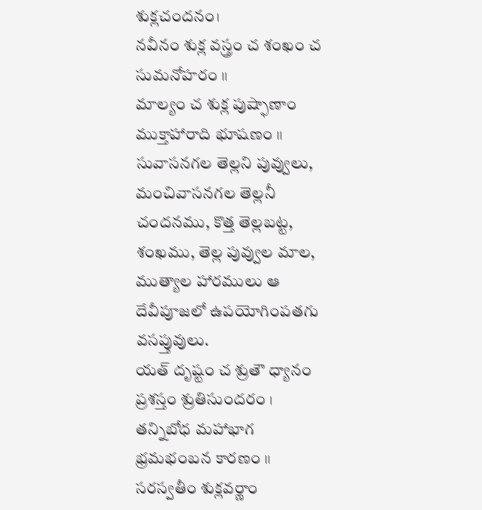శుక్లచందనం।
నవీనం శుక్ల వస్త్రం చ శంఖం చ సుమనోహరం ॥
మాల్యం చ శుక్ల పుష్ఫాణాం ముక్తాహారాది భూషణం ॥
సువాసనగల తెల్లని పువ్వులు, మంచివాసనగల తెల్లనీ చందనము, కొత్త తెల్లబట్ట, శంఖము, తెల్ల పువ్వుల మాల, ముత్యాల హారములు ఆ దేవీపూజలో ఉపయోగింపతగు వసప్తువులు.
యత్ దృష్టం చ శ్రుతౌ ధ్యానం ప్రశస్తం శ్రుతిసుందరం ।
తన్నిబోధ మహాభాగ భ్రమభంబన కారణం ॥
సరస్వతీం శుక్లవర్ణాం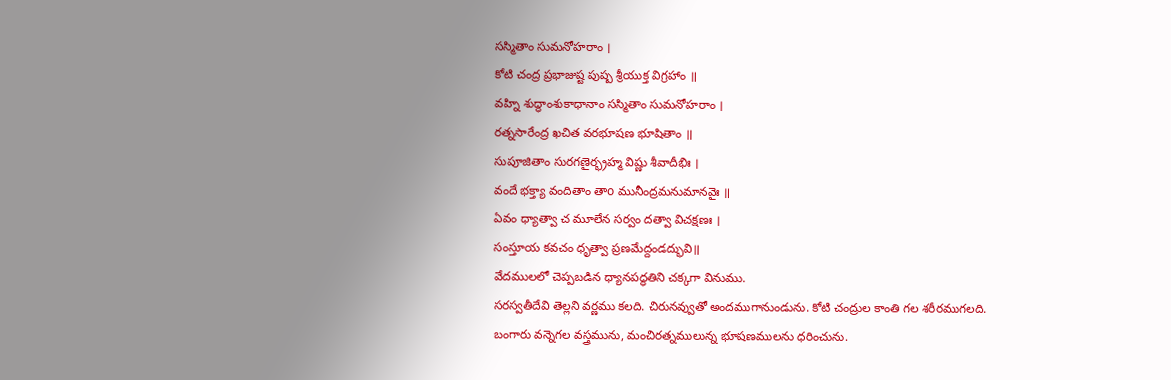సస్మితాం సుమనోహరాం ।
కోటి చంద్ర ప్రభాజుష్ట పుష్ప శ్రీయుక్త విగ్రహాం ॥
వహ్ని శుద్ధాంశుకాధానాం సస్మితాం సుమనోహరాం ।
రత్నసారేంద్ర ఖచిత వరభూషణ భూషితాం ॥
సుపూజితాం సురగణైర్భ్రహ్మ విష్ణు శీవాదీభిః ।
వందే భక్త్యా వందితాం తాo మునీంద్రమనుమానవైః ॥
ఏవం ధ్యాత్వా చ మూలేన సర్వం దత్వా విచక్షణః ।
సంస్తూయ కవచం ధృత్వా ప్రణమేద్దండద్భువి॥
వేదములలో చెప్పబడిన ధ్యానపద్ధతిని చక్కగా వినుము.
సరస్వతీదేవి తెల్లని వర్ణము కలది. చిరునవ్వుతో అందముగానుండును. కోటి చంద్రుల కాంతి గల శరీరముగలది.
బంగారు వన్నెగల వస్త్రమును, మంచిరత్నములున్న భూషణములను ధరించును.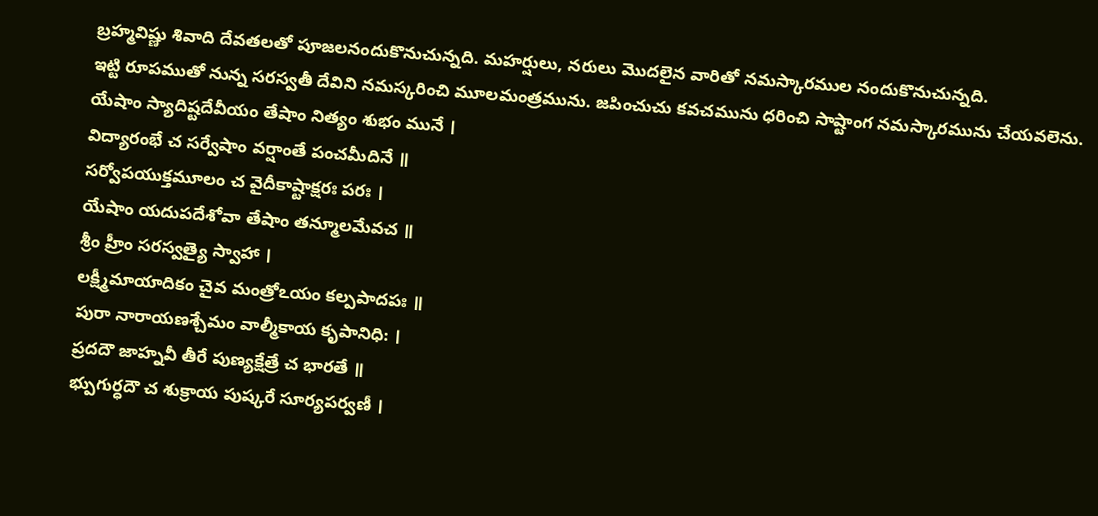బ్రహ్మవిష్ణు శివాది దేవతలతో పూజలనందుకొనుచున్నది. మహర్షులు, నరులు మొదలైన వారితో నమస్కారముల నందుకొనుచున్నది.
ఇట్టి రూపముతో నున్న సరస్వతీ దేవిని నమస్కరించి మూలమంత్రమును. జపించుచు కవచమును ధరించి సాష్టాంగ నమస్కారమును చేయవలెను.
యేషాం స్యాదిష్టదేవీయం తేషాం నిత్యం శుభం మునే ।
విద్యారంభే చ సర్వేషాం వర్షాంతే పంచమీదినే ॥
సర్వోపయుక్తమూలం చ వైదీకాష్టాక్షరః పరః ।
యేషాం యదుపదేశోవా తేషాం తన్మూలమేవచ ॥
శ్రీం హ్రీం సరస్వత్యై స్వాహా ।
లక్ష్మీమాయాదికం చైవ మంత్రోఽయం కల్పపాదపః ॥
పురా నారాయణశ్చేమం వాల్మీకాయ కృపానిధి: ।
ప్రదదౌ జాహ్నవీ తీరే పుణ్యక్షేత్రే చ భారతే ॥
భ్పుగుర్ధదౌ చ శుక్రాయ పుష్కరే సూర్యపర్వణీ ।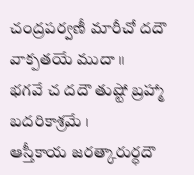చంద్రపర్వణీ మారీచో దదౌ వాక్పతయే ముదా ॥
భగవే చ దదౌ తుష్టో బ్రహ్మా బదరికాశ్రమే ।
ఆస్తీకాయ జరత్కారుర్ధదౌ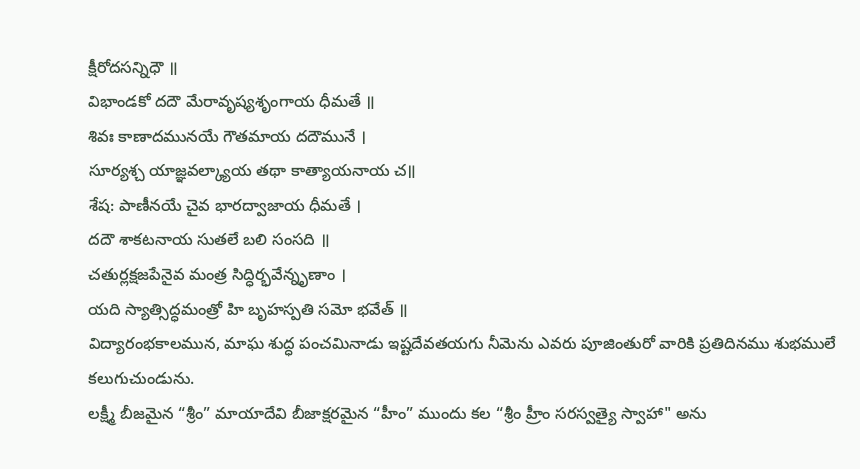క్షీరోదసన్నిధౌ ॥
విభాండకో దదౌ మేరావృష్యశృంగాయ ధీమతే ॥
శివః కాణాదమునయే గౌతమాయ దదౌమునే ।
సూర్యశ్చ యాజ్ఞవల్క్యాయ తథా కాత్యాయనాయ చ॥
శేష: పాణీనయే చైవ భారద్వాజాయ ధీమతే ।
దదౌ శాకటనాయ సుతలే బలి సంసది ॥
చతుర్లక్షజపేనైవ మంత్ర సిద్ధిర్భవేన్నృణాం ।
యది స్యాత్సిద్ధమంత్రో హి బృహస్పతి సమో భవేత్ ॥
విద్యారంభకాలమున, మాఘ శుద్ధ పంచమినాడు ఇష్టదేవతయగు నీమెను ఎవరు పూజింతురో వారికి ప్రతిదినము శుభములే కలుగుచుండును.
లక్ష్మీ బీజమైన “శ్రీం” మాయాదేవి బీజాక్షరమైన “హీం” ముందు కల “శ్రీం హ్రీం సరస్వత్యై స్వాహా" అను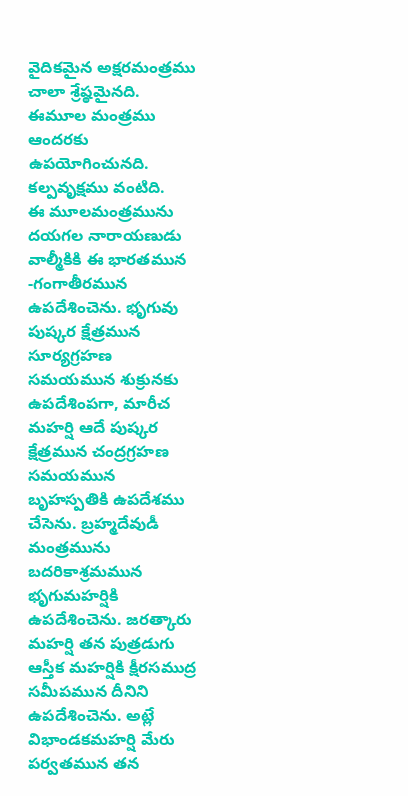వైదికమైన అక్షరమంత్రము చాలా శ్రేష్ఠమైనది. ఈమూల మంత్రము ఆందరకు ఉపయోగించునది. కల్పవృక్షము వంటిది.
ఈ మూలమంత్రమును దయగల నారాయణుడు వాల్మీకికి ఈ భారతమున -గంగాతీరమున ఉపదేశించెను. భృగువు పుష్కర క్షేత్రమున సూర్యగ్రహణ సమయమున శుక్రునకు ఉపదేశింపగా, మారీచ మహర్షి ఆదే పుష్కర క్షేత్రమున చంద్రగ్రహణ సమయమున బృహస్పతికి ఉపదేశము చేసెను. బ్రహ్మదేవుడీ మంత్రమును బదరికాశ్రమమున భృగుమహర్షికి ఉపదేశించెను. జరత్కారు మహర్షి తన పుత్రడుగు ఆస్తీక మహర్షికి క్షీరసముద్ర సమీపమున దీనిని ఉపదేశించెను. అట్లే విభాండకమహర్షి మేరు పర్వతమున తన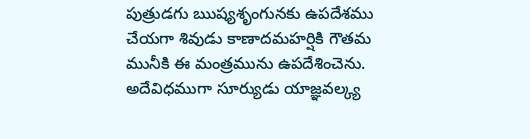పుత్రుడగు ఋష్యశృంగునకు ఉపదేశము చేయగా శివుడు కాణాదమహర్షికి గౌతమ మునీకి ఈ మంత్రమును ఉపదేశించెను. అదేవిధముగా సూర్యుడు యాజ్ఞవల్క్య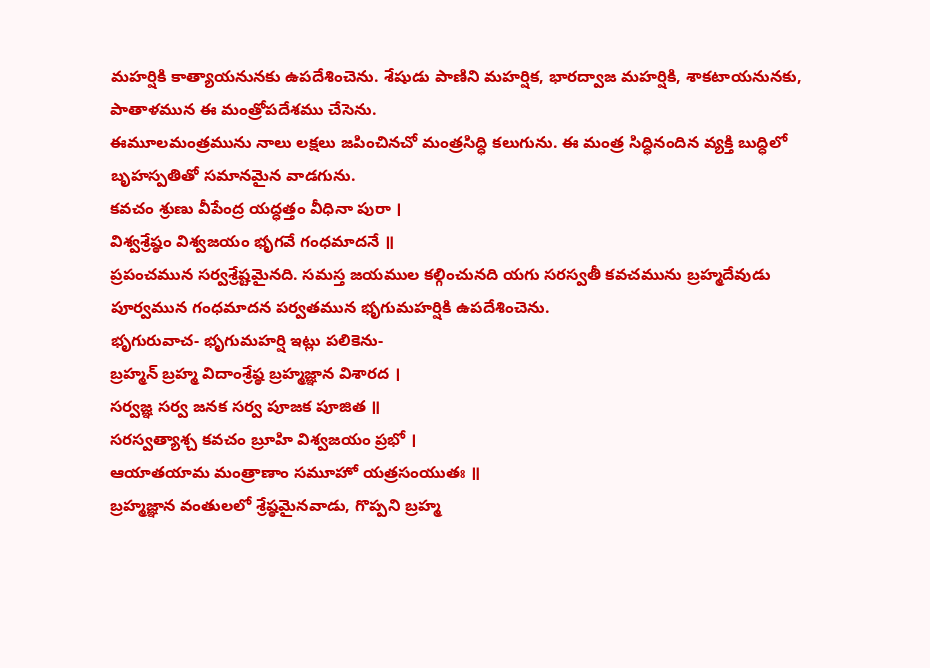మహర్షికి కాత్యాయనునకు ఉపదేశించెను. శేషుడు పాణిని మహర్షిక, భారద్వాజ మహర్షికి, శాకటాయనునకు, పాతాళమున ఈ మంత్రోపదేశము చేసెను.
ఈమూలమంత్రమును నాలు లక్షలు జపించినచో మంత్రసిద్ధి కలుగును. ఈ మంత్ర సిద్ధినందిన వ్యక్తి బుద్ధిలో బృహస్పతితో సమానమైన వాడగును.
కవచం శ్రుణు వీపేంద్ర యద్ధత్తం వీధినా పురా ।
విశ్వశ్రేష్ఠం విశ్వజయం భృగవే గంధమాదనే ॥
ప్రపంచమున సర్వశ్రేష్టమైనది. సమస్త జయముల కల్గించునది యగు సరస్వతీ కవచమును బ్రహ్మదేవుడు పూర్వమున గంధమాదన పర్వతమున భృగుమహర్షికి ఉపదేశించెను.
భృగురువాచ- భృగుమహర్షి ఇట్లు పలికెను-
బ్రహ్మన్ బ్రహ్మ విదాంశ్రేష్ఠ బ్రహ్మజ్ఞాన విశారద ।
సర్వజ్ఞ సర్వ జనక సర్వ పూజక పూజిత ॥
సరస్వత్యాశ్చ కవచం బ్రూహి విశ్వజయం ప్రభో ।
ఆయాతయామ మంత్రాణాం సమూహో యత్రసంయుతః ॥
బ్రహ్మజ్ఞాన వంతులలో శ్రేష్ఠమైనవాడు, గొప్పని బ్రహ్మ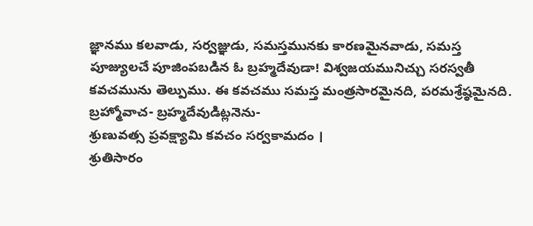జ్ఞానము కలవాడు, సర్వజ్ఞుడు, సమస్తమునకు కారణమైనవాడు, సమస్త పూజ్యులచే పూజింపబడిన ఓ బ్రహ్మదేవుడా! విశ్వజయమునిచ్చు సరస్వతీ కవచమును తెల్పుము. ఈ కవచము సమస్త మంత్రసారమైనది, పరమశ్రేష్ఠమైనది.
బ్రహ్మోవాచ- బ్రహ్మదేవుడిట్లనెను-
శ్రుణువత్స ప్రవక్ష్యామి కవచం సర్వకామదం ।
శ్రుతిసారం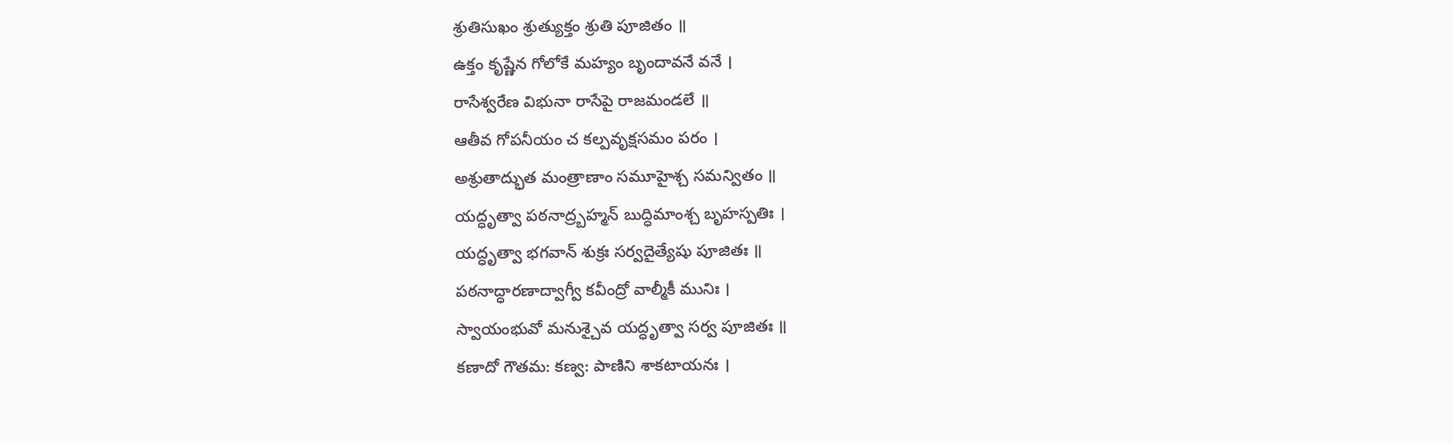శ్రుతిసుఖం శ్రుత్యుక్తం శ్రుతి పూజితం ॥
ఉక్తం కృష్ణేన గోలోకే మహ్యం బృందావనే వనే ।
రాసేశ్వరేణ విభునా రాసేపై రాజమండలే ॥
ఆతీవ గోపనీయం చ కల్పవృక్షసమం పరం ।
అశ్రుతాద్భుత మంత్రాణాం సమూహైశ్చ సమన్వితం ॥
యద్ధృత్వా పఠనాద్ర్బహ్మన్ బుద్ధిమాంశ్చ బృహస్పతిః ।
యద్ధృత్వా భగవాన్ శుక్రః సర్వదైత్యేషు పూజితః ॥
పఠనాద్ధారణాద్వాగ్వీ కవీంద్రో వాల్మీకీ మునిః ।
స్వాయంభువో మనుశ్చైవ యద్ధృత్వా సర్వ పూజితః ॥
కణాదో గౌతమ: కణ్వ: పాణిని శాకటాయనః ।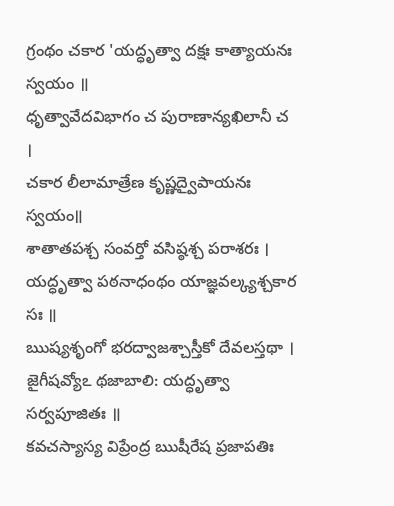గ్రంథం చకార 'యద్ధృత్వా దక్షః కాత్యాయనః స్వయం ॥
ధృత్వావేదవిభాగం చ పురాణాన్యఖిలానీ చ ।
చకార లీలామాత్రేణ కృష్ణద్వైపాయనః స్వయం॥
శాతాతపశ్చ సంవర్తో వసిష్ఠశ్చ పరాశరః ।
యద్ధృత్వా పఠనాధంథం యాజ్ఞవల్క్యశ్చకార సః ॥
ఋష్యశృంగో భరద్వాజశ్చాస్తీకో దేవలస్తథా ।
జైగీషవ్యోఽ థజాబాలి: యద్ధృత్వా సర్వపూజితః ॥
కవచస్యాస్య విప్రేంద్ర ఋషీరేష ప్రజాపతిః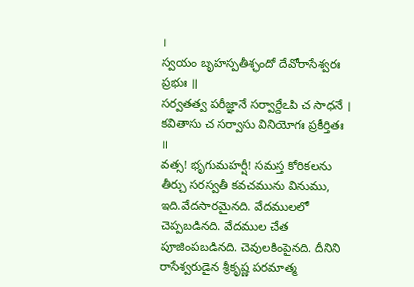।
స్వయం బృహస్పతీశ్ఛందో దేవోరాసేశ్వరః ప్రభుః ॥
సర్వతత్వ పరీజ్ఞానే సర్వార్దేఽపి చ సాధనే ।
కవితాసు చ సర్వాసు వినియోగః ప్రకీర్తితః ॥
వత్స! భృగుమహర్షీ! సమస్త కోరికలను తీర్చు సరస్వతీ కవచమును వినుము, ఇది.వేదసారమైనది. వేదములలో చెప్పబడినది. వేదముల చేత పూజింపబడినది. చెవులకింపైనది. దీనిని రాసేశ్వరుడైన శ్రీకృష్ణ పరమాత్మ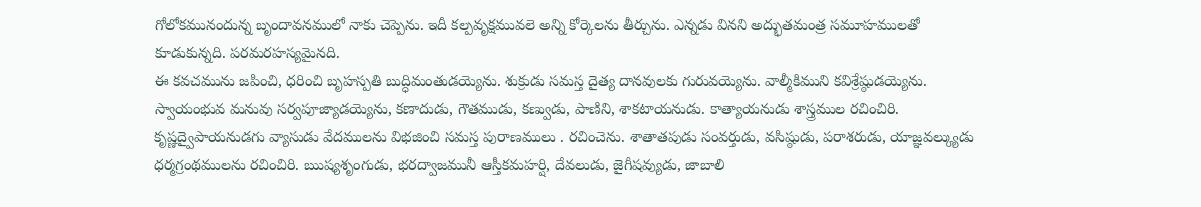గోలోకమునందున్న బృందావనములో నాకు చెప్పెను. ఇదీ కల్పవృక్షమువలె అన్ని కోర్కెలను తీర్చును. ఎన్నడు వినని అద్భుతమంత్ర సమూహములతో కూడుకున్నది. పరమరహస్యమైనది.
ఈ కవచమును జపించి, ధరించి బృహస్పతి బుద్ధిమంతుడయ్యెను. శుక్రుడు సమస్త దైత్య దానవులకు గురువయ్యెను. వాల్మీకిముని కవిశ్రేష్ఠుడయ్యెను. స్వాయంభువ మనువు సర్వపూజ్యాడయ్యెను, కణాదుడు, గౌతముడు, కణ్వుడు, పాణిని, శాకటాయనుడు. కాత్యాయనుడు శాస్త్రముల రచించిరి. కృష్ణద్వైపాయనుడగు వ్యాసుడు వేదములను విభజించి సమస్త పురాణములు . రచించెను. శాతాతపుడు సంవర్తుడు, వసిష్ఠుడు, పరాశరుడు, యాజ్ఞవల్క్యుడు ధర్మగ్రంథములను రచించిరి. ఋష్యశృంగుడు, భరద్వాజమునీ ఆస్తీకమహర్షి, దేవలుడు, జైగీషవ్యుడు, జాబాలి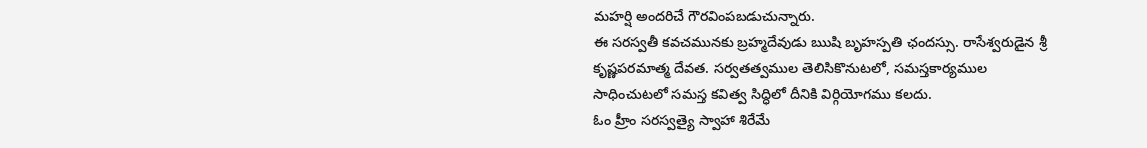మహర్షి అందరిచే గౌరవింపబడుచున్నారు.
ఈ సరస్వతీ కవచమునకు బ్రహ్మదేవుడు ఋషి బృహస్పతి ఛందస్సు. రాసేశ్వరుడైన శ్రీ కృష్ణపరమాత్మ దేవత. సర్వతత్వముల తెలిసికొనుటలో, సమస్తకార్యముల సాధించుటలో సమస్త కవిత్వ సిద్ధిలో దీనికి విర్గియోగము కలదు.
ఓం హ్రీం సరస్వత్యై స్వాహా శిరేమే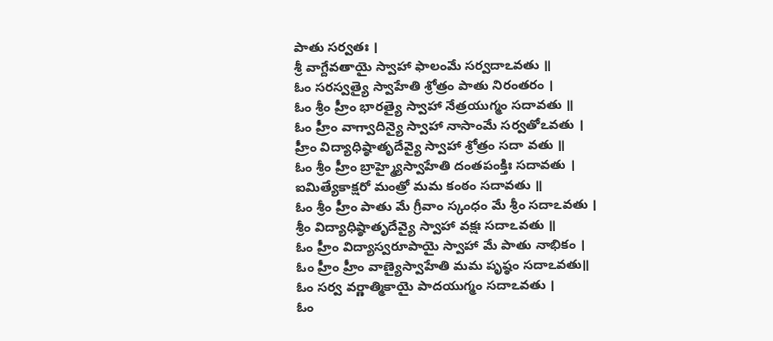పాతు సర్వతః ।
శ్రీ వాగ్దేవతాయై స్వాహా ఫాలంమే సర్వదాఽవతు ॥
ఓం సరస్వత్యై స్వాహేతి శ్రోత్రం పాతు నిరంతరం ।
ఓం శ్రీం హ్రీం భారత్యై స్వాహా నేత్రయుగ్మం సదావతు ॥
ఓం హ్రీం వాగ్వాదిన్యై స్వాహా నాసాంమే సర్వతోఽవతు ।
హ్రీం విద్యాధిష్ఠాతృదేవ్యై స్వాహా శ్రోత్రం సదా వతు ॥
ఓం శ్రీం హ్రీం బ్రాహ్మ్యైస్వాహేతి దంతపంక్తిః సదావతు ।
ఐమిత్యేకాక్షరో మంత్రో మమ కంఠం సదావతు ॥
ఓం శ్రీం హ్రీం పాతు మే గ్రీవాం స్కంధం మే శ్రీం సదాఽవతు ।
శ్రీం విద్యాధిష్ఠాతృదేవ్యై స్వాహా వక్షః సదాఽవతు ॥
ఓం హ్రీం విద్యాస్వరూపాయై స్వాహా మే పాతు నాభికం ।
ఓం హ్రీం హ్రీం వాణ్యైస్వాహేతి మమ పృష్ఠం సదాఽవతు॥
ఓం సర్వ వర్ణాత్మికాయై పాదయుగ్మం సదాఽవతు ।
ఓం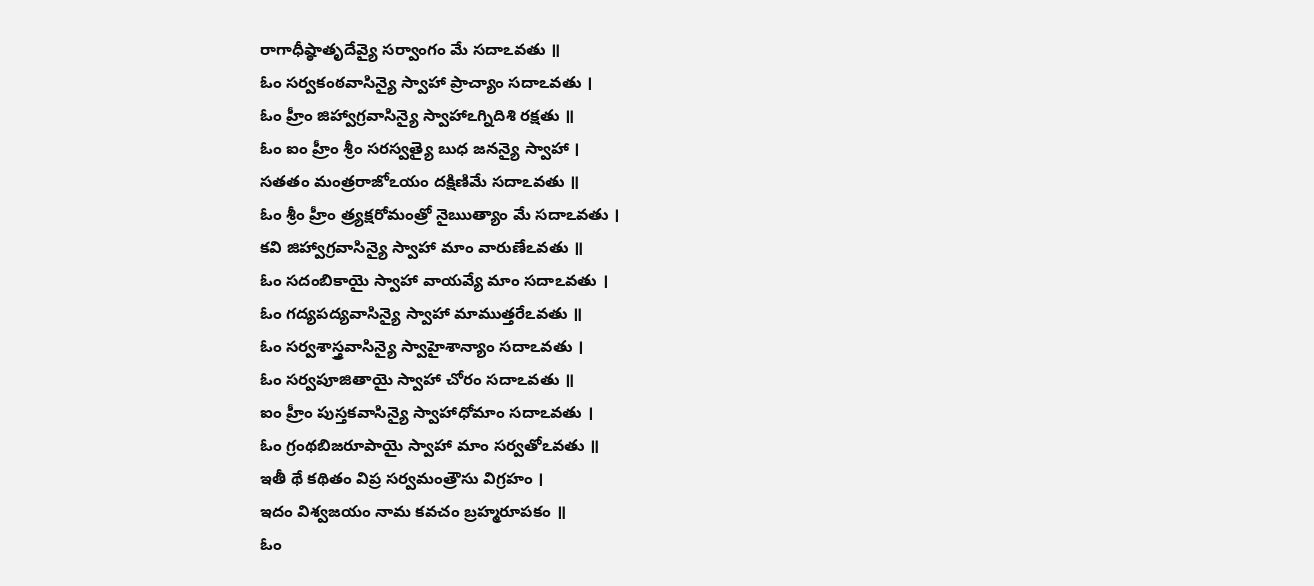రాగాధీష్ఠాతృదేవ్యై సర్వాంగం మే సదాఽవతు ॥
ఓం సర్వకంఠవాసిన్యై స్వాహా ప్రాచ్యాం సదాఽవతు ।
ఓం హ్రీం జిహ్వాగ్రవాసిన్యై స్వాహాఽగ్నిదిశి రక్షతు ॥
ఓం ఐం హ్రీం శ్రీం సరస్వత్యై బుధ జనన్యై స్వాహా ।
సతతం మంత్రరాజోఽయం దక్షిణిమే సదాఽవతు ॥
ఓం శ్రీం హ్రీం త్ర్యక్షరోమంత్రో నైఋత్యాం మే సదాఽవతు ।
కవి జిహ్వాగ్రవాసిన్యై స్వాహా మాం వారుణేఽవతు ॥
ఓం సదంబికాయై స్వాహా వాయవ్యే మాం సదాఽవతు ।
ఓం గద్యపద్యవాసిన్యై స్వాహా మాముత్తరేఽవతు ॥
ఓం సర్వశాస్త్రవాసిన్యై స్వాహైశాన్యాం సదాఽవతు ।
ఓం సర్వపూజితాయై స్వాహా చోరం సదాఽవతు ॥
ఐం హ్రీం పుస్తకవాసిన్యై స్వాహాధోమాం సదాఽవతు ।
ఓం గ్రంథబిజరూపాయై స్వాహా మాం సర్వతోఽవతు ॥
ఇతీ థే కథితం విప్ర సర్వమంత్రౌసు విగ్రహం ।
ఇదం విశ్వజయం నామ కవచం బ్రహ్మరూపకం ॥
ఓం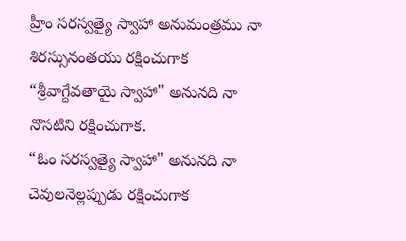హ్రీం సరస్వత్యై స్వాహా అనుమంత్రము నా శిరస్సునంతయు రక్షించుగాక “శ్రీవాగ్దేవతాయై స్వాహా" అనునది నా నొసటిని రక్షించుగాక.
“ఓం సరస్వత్యై స్వాహా" అనునది నా చెవులనెల్లప్పుడు రక్షించుగాక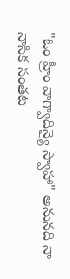"ఓం హ్రీం వాగ్వాదిన్యై స్వాహా" అనునది నా నాసిక సంతట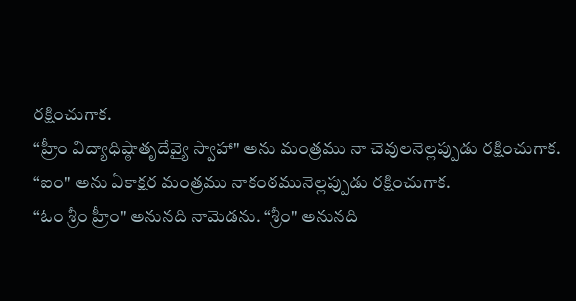రక్షించుగాక.
“హ్రీం విద్యాధిష్ఠాతృదేవ్యై స్వాహా" అను మంత్రము నా చెవులనెల్లప్పుడు రక్షించుగాక.
“ఐం" అను ఏకాక్షర మంత్రము నాకంఠమునెల్లప్పుడు రక్షించుగాక.
“ఓం శ్రీం హ్రీం" అనునది నామెడను. “శ్రీం" అనునది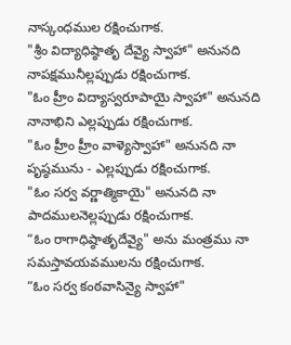నాస్కంధముల రక్షించుగాక.
"శ్రీం విద్యాధిష్ఠాతృ దేవ్యై స్వాహా" అనునది నాపక్షమునీల్లప్పుడు రక్షించుగాక.
"ఓం హ్రీం విద్యాస్వరూపాయై స్వాహా" అనునది నానాభిని ఎల్లప్పుడు రక్షించుగాక.
"ఓం హ్రీం హ్రీం వాళ్యెస్వాహా" అనునది నా పృష్ఠమును - ఎల్లప్పుడు రక్షించుగాక.
"ఓం సర్వ వర్ణాత్మికాయై" అనునది నా పాదములనెల్లప్పుడు రక్షించుగాక.
“ఓం రాగాధిష్ఠాతృదేవ్యై" అను మంత్రము నా సమస్తావయవములను రక్షించుగాక.
“ఓం సర్వ కంఠవాసిన్యై స్వాహా"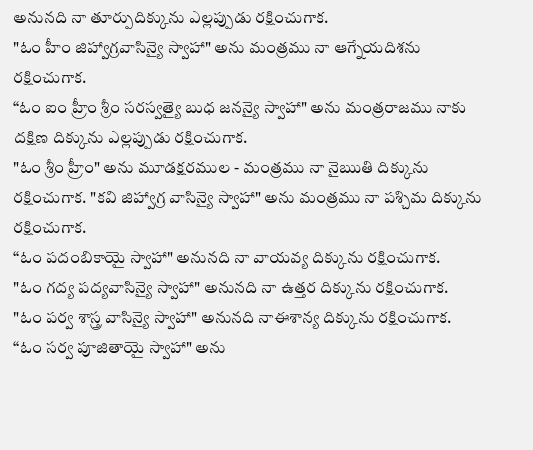అనునది నా తూర్పుదిక్కును ఎల్లప్పుడు రక్షించుగాక.
"ఓం హీం జిహ్వాగ్రవాసిన్యై స్వాహా" అను మంత్రము నా ఆగ్నేయదిశను రక్షించుగాక.
“ఓం ఐం హ్రీం శ్రీం సరస్వత్యై బుధ జనన్యై స్వాహా" అను మంత్రరాజము నాకు దక్షిణ దిక్కును ఎల్లప్పుడు రక్షించుగాక.
"ఓం శ్రీం హ్రీం" అను మూడక్షరముల - మంత్రము నా నైఋతి దిక్కును రక్షించుగాక. "కవి జిహ్వాగ్ర వాసిన్యై స్వాహా" అను మంత్రము నా పశ్చిమ దిక్కును రక్షించుగాక.
“ఓం పదంబికాయై స్వాహా" అనునది నా వాయవ్య దిక్కును రక్షించుగాక.
"ఓం గద్య పద్యవాసిన్యై స్వాహా" అనునది నా ఉత్తర దిక్కును రక్షించుగాక.
"ఓం పర్వ శాస్త్ర వాసిన్యై స్వాహా" అనునది నాఈశాన్య దిక్కును రక్షించుగాక.
“ఓం సర్వ పూజితాయై స్వాహా" అను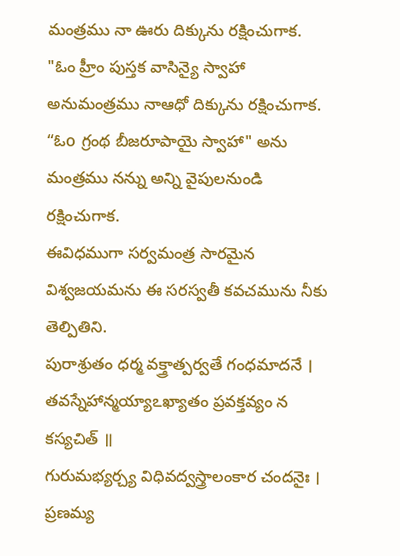మంత్రము నా ఊరు దిక్కును రక్షించుగాక.
"ఓం హ్రీం పుస్తక వాసిన్యై స్వాహా అనుమంత్రము నాఆధో దిక్కును రక్షించుగాక.
“ఓo గ్రంథ బీజరూపాయై స్వాహా" అను మంత్రము నన్ను అన్ని వైపులనుండి రక్షించుగాక.
ఈవిధముగా సర్వమంత్ర సారమైన విశ్వజయమను ఈ సరస్వతీ కవచమును నీకు తెల్పితిని.
పురాశ్రుతం ధర్మ వక్త్రాత్పర్వతే గంధమాదనే ।
తవస్నేహాన్మయ్యాఽఖ్యాతం ప్రవక్తవ్యం న కస్యచిత్ ॥
గురుమభ్యర్చ్య విధివద్వస్త్రాలంకార చందనైః ।
ప్రణమ్య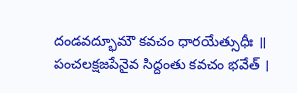దండవద్భూమౌ కవచం ధారయేత్సుధీః ॥
పంచలక్షజపేనైవ సిద్దంతు కవచం భవేత్ ।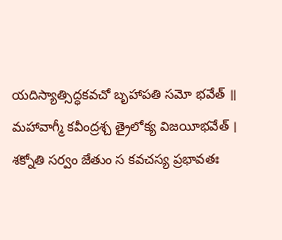యదిస్యాత్సిద్ధకవచో బృహాపతి సమో భవేత్ ॥
మహావాగ్మీ కవీంద్రశ్చ త్రైలోక్య విజయీభవేత్ ।
శక్నోతి సర్వం జేతుం స కవచస్య ప్రభావతః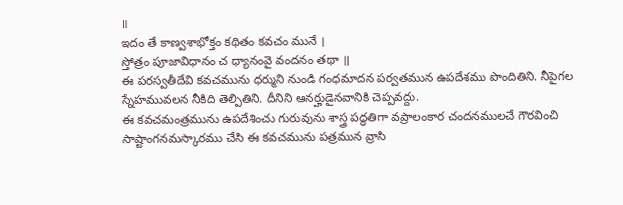॥
ఇదం తే కాణ్వశాభోక్తం కథితం కవచం మునే ।
స్తోత్రం పూజావిధానం చ ధ్యానంవై వందనం తథా ॥
ఈ పరస్వతీదేవి కవచమును ధర్ముని నుండి గంధమాదన పర్వతమున ఉపదేశము పొందితిని. నీపైగల స్నేహమువలన నీకిది తెల్పితిని. దీనిని ఆనర్హుడైనవానికి చెప్పవద్దు.
ఈ కవచమంత్రమును ఉపదేశించు గురువును శాస్త్ర పద్ధతిగా వప్రాలంకార చందనములచే గౌరవించి సాష్టాంగనమస్కారము చేసి ఈ కవచమును పత్రమున వ్రాసి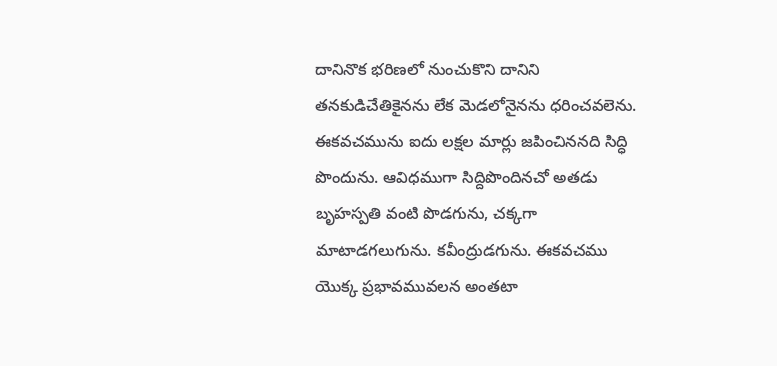దానినొక భరిణలో నుంచుకొని దానిని తనకుడిచేతికైనను లేక మెడలోనైనను ధరించవలెను.
ఈకవచమును ఐదు లక్షల మార్లు జపించిననది సిద్ధి పొందును. ఆవిధముగా సిద్దిపొందినచో అతడు బృహస్పతి వంటి పొడగును, చక్కగా మాటాడగలుగును. కవీంద్రుడగును. ఈకవచము యొక్క ప్రభావమువలన అంతటా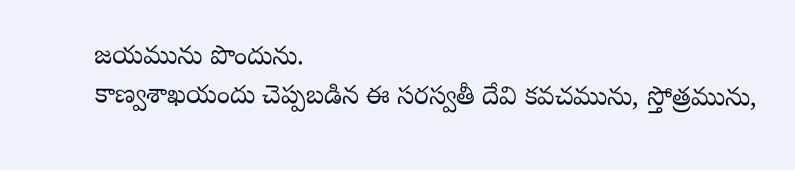జయమును పొందును.
కాణ్వశాఖయందు చెప్పబడిన ఈ సరస్వతీ దేవి కవచమును, స్తోత్రమును,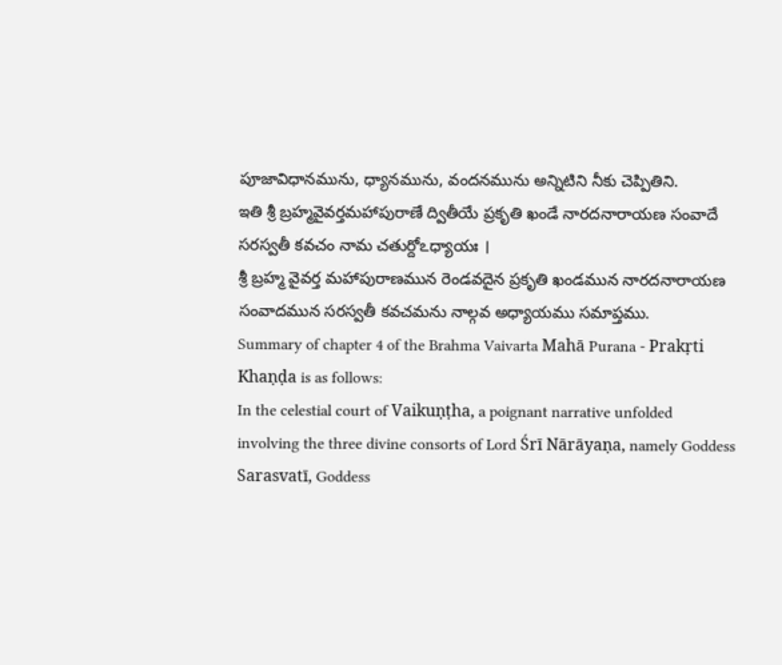పూజావిధానమును, ధ్యానమును, వందనమును అన్నిటిని నీకు చెప్పితిని.
ఇతి శ్రీ బ్రహ్మవైవర్తమహాపురాణే ద్వితీయే ప్రకృతి ఖండే నారదనారాయణ సంవాదే సరస్వతీ కవచం నామ చతుర్దోఽధ్యాయః ।
శ్రీ బ్రహ్మ వైవర్త మహాపురాణమున రెండవదైన ప్రకృతి ఖండమున నారదనారాయణ సంవాదమున సరస్వతీ కవచమను నాల్గవ అధ్యాయము సమాప్తము.
Summary of chapter 4 of the Brahma Vaivarta Mahā Purana - Prakṛti Khaṇḍa is as follows:
In the celestial court of Vaikuṇṭha, a poignant narrative unfolded involving the three divine consorts of Lord Śrī Nārāyaṇa, namely Goddess Sarasvatī, Goddess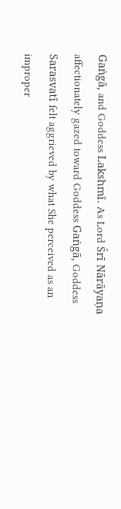Gaṅgā, and Goddess Lakshmī. As Lord Śrī Nārāyaṇa affectionately gazed toward Goddess Gaṅgā, Goddess Sarasvatī felt aggrieved by what She perceived as an improper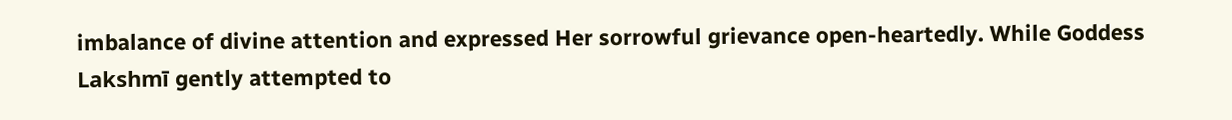imbalance of divine attention and expressed Her sorrowful grievance open-heartedly. While Goddess Lakshmī gently attempted to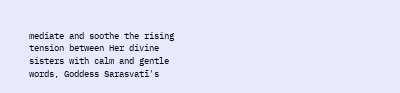mediate and soothe the rising tension between Her divine sisters with calm and gentle words, Goddess Sarasvatī's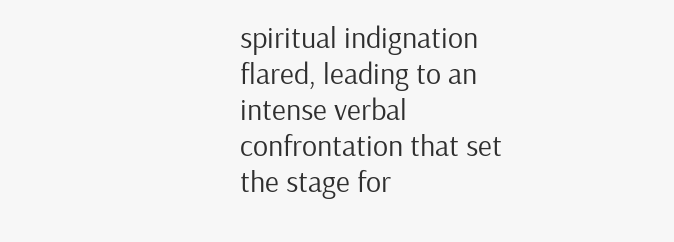spiritual indignation flared, leading to an intense verbal confrontation that set the stage for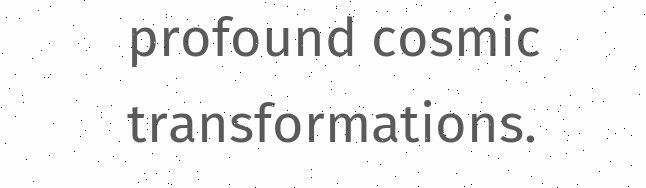profound cosmic transformations.